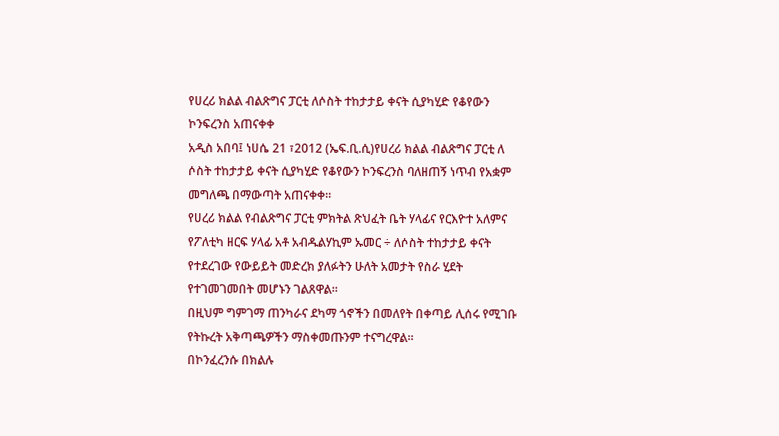የሀረሪ ክልል ብልጽግና ፓርቲ ለሶስት ተከታታይ ቀናት ሲያካሂድ የቆየውን ኮንፍረንስ አጠናቀቀ
አዲስ አበባ፤ ነሀሴ 21 ፣2012 (ኤፍ.ቢ.ሲ)የሀረሪ ክልል ብልጽግና ፓርቲ ለ ሶስት ተከታታይ ቀናት ሲያካሂድ የቆየውን ኮንፍረንስ ባለዘጠኝ ነጥብ የአቋም መግለጫ በማውጣት አጠናቀቀ።
የሀረሪ ክልል የብልጽግና ፓርቲ ምክትል ጽህፈት ቤት ሃላፊና የርእዮተ አለምና የፖለቲካ ዘርፍ ሃላፊ አቶ አብዱልሃኪም ኡመር ÷ ለሶስት ተከታታይ ቀናት የተደረገው የውይይት መድረክ ያለፉትን ሁለት አመታት የስራ ሂደት የተገመገመበት መሆኑን ገልጸዋል።
በዚህም ግምገማ ጠንካራና ደካማ ጎኖችን በመለየት በቀጣይ ሊሰሩ የሚገቡ የትኩረት አቅጣጫዎችን ማስቀመጡንም ተናግረዋል።
በኮንፈረንሱ በክልሉ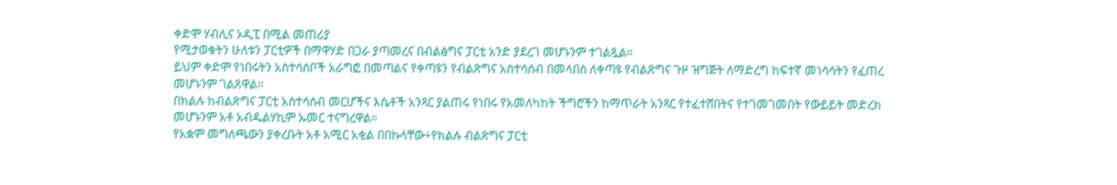ቀድሞ ሃብሊና ኦዲፒ በሚል መጠሪያ
የሚታወቁትን ሁለቱን ፓርቲዎች በማዋሃድ በጋራ ያጣመረና በብልፅግና ፓርቲ አንድ ያደረገ መሆኑንም ተገልጿል።
ይህም ቀድሞ የነበሩትን አስተሳሰቦች አራግፎ በመጣልና የቀጣዩን የብልጽግና አስተሳሰብ በመላበስ ለቀጣዩ የብልጽግና ጉዞ ዝግጅት ለማድረግ ከፍተኛ መነሳሳትን የፈጠረ መሆኑንም ገልጸዋል።
በክልሉ ከብልጽግና ፓርቲ አስተሳሰብ መርሆችና እሴቶች አንጻር ያልጠሩ የነበሩ የአመለካከት ችግሮችን ከማጥራት አንጻር የተፈተሸበትና የተገመገመበት የውይይት መድረክ መሆኑንም አቶ አብዱልሃኪም ኡመር ተናግረዋል።
የአቋም መግለጫውን ያቀረቡት አቶ አሚር አቂል በበኩላቸው÷የክልሉ ብልጽግና ፓርቲ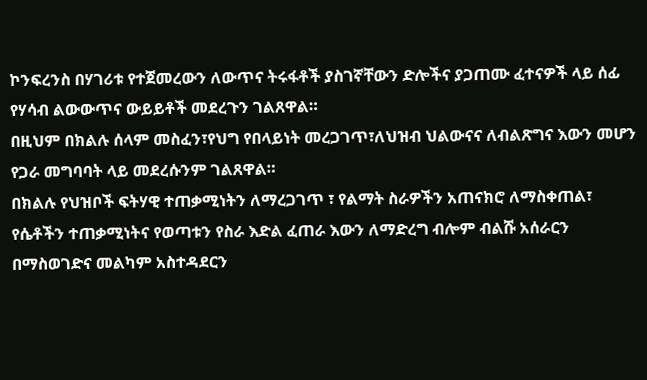ኮንፍረንስ በሃገሪቱ የተጀመረውን ለውጥና ትሩፋቶች ያስገኛቸውን ድሎችና ያጋጠሙ ፈተናዎች ላይ ሰፊ የሃሳብ ልውውጥና ውይይቶች መደረጉን ገልጸዋል።
በዚህም በክልሉ ሰላም መስፈን፣የህግ የበላይነት መረጋገጥ፣ለህዝብ ህልውናና ለብልጽግና እውን መሆን የጋራ መግባባት ላይ መደረሱንም ገልጸዋል።
በክልሉ የህዝቦች ፍትሃዊ ተጠቃሚነትን ለማረጋገጥ ፣ የልማት ስራዎችን አጠናክሮ ለማስቀጠል፣ የሴቶችን ተጠቃሚነትና የወጣቱን የስራ እድል ፈጠራ እውን ለማድረግ ብሎም ብልሹ አሰራርን በማስወገድና መልካም አስተዳደርን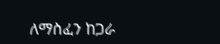ለማስፈን ከጋራ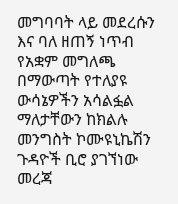መግባባት ላይ መደረሱን እና ባለ ዘጠኝ ነጥብ የአቋም መግለጫ በማውጣት የተለያዩ ውሳኔዎችን አሳልፏል ማለታቸውን ከክልሉ መንግስት ኮሙዩኒኬሽን ጉዳዮች ቢሮ ያገኘነው መረጃ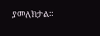ያመለክታል።